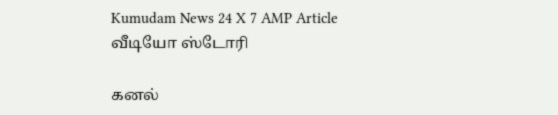Kumudam News 24 X 7 AMP Article
வீடியோ ஸ்டோரி

கனல்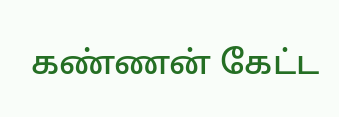கண்ணன் கேட்ட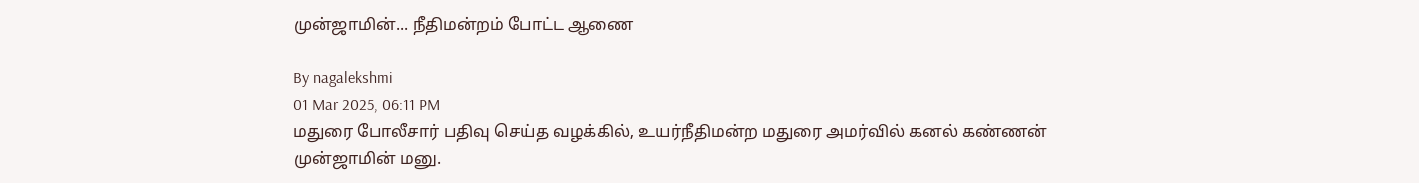முன்ஜாமின்... நீதிமன்றம் போட்ட ஆணை

By nagalekshmi
01 Mar 2025, 06:11 PM
மதுரை போலீசார் பதிவு செய்த வழக்கில், உயர்நீதிமன்ற மதுரை அமர்வில் கனல் கண்ணன் முன்ஜாமின் மனு.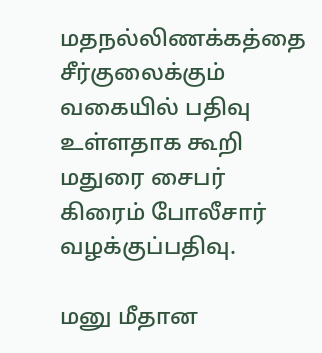மதநல்லிணக்கத்தை சீர்குலைக்கும் வகையில் பதிவு உள்ளதாக கூறி மதுரை சைபர் கிரைம் போலீசார் வழக்குப்பதிவு.

மனு மீதான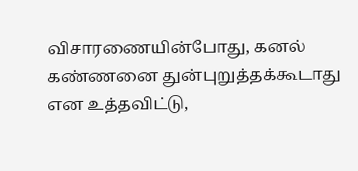விசாரணையின்போது, கனல் கண்ணனை துன்புறுத்தக்கூடாது என உத்தவிட்டு,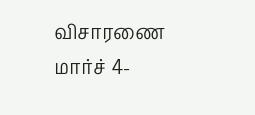விசாரணை மார்ச் 4-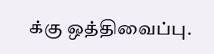க்கு ஒத்திவைப்பு.